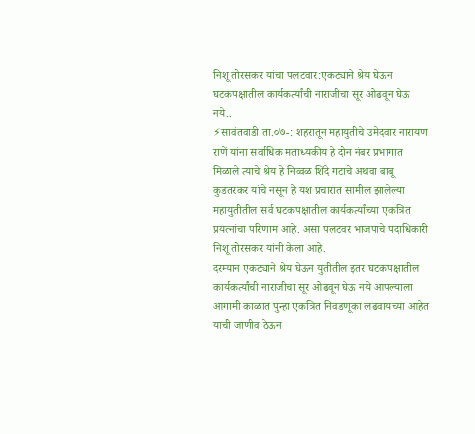निशू तोरसकर यांचा पलटवार:एकट्याने श्रेय घेऊन घटकपक्षातील कार्यकर्त्यांची नाराजीचा सूर ओढवून घेऊ नये..
⚡सावंतवाडी ता.०७-: शहरातून महायुतीचे उमेदवार नारायण राणें यांना सर्वाधिक मताध्यकीय हे दोन नंबर प्रभागात मिळाले त्याचे श्रेय हे निव्वळ शिंदे गटाचे अथवा बाबू कुडतरकर यांचे नसून हे यश प्रचारात सामील झालेल्या महायुतीतील सर्व घटकपक्षातील कार्यकर्त्यांच्या एकत्रित प्रयत्नांचा परिणाम आहे. असा पलटवर भाजपाचे पदाधिकारी निशू तोरसकर यांनी केला आहे.
दरम्यान एकट्याने श्रेय घेऊन युतीतील इतर घटकपक्षातील कार्यकर्त्यांची नाराजीचा सूर ओढवून घेऊ नये आपल्याला आगामी काळात पुन्हा एकत्रित निवडणूका लढवायच्या आहेत याची जाणीव ठेऊन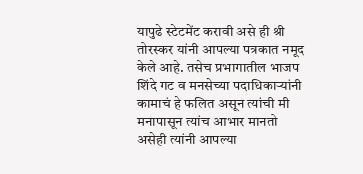यापुढे स्टेटमेंट करावी असे ही श्री तोरस्कर यांनी आपल्या पत्रकात नमूद केले आहे. तसेच प्रभागातील भाजप शिंदे गट व मनसेच्या पदाधिकाऱ्यांनी कामाचं हे फलित असून त्यांची मी मनापासून त्यांच आभार मानतो असेही त्यांनी आपल्या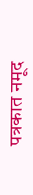पत्रकात नमूद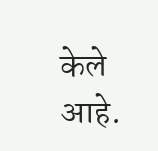केले आहे.